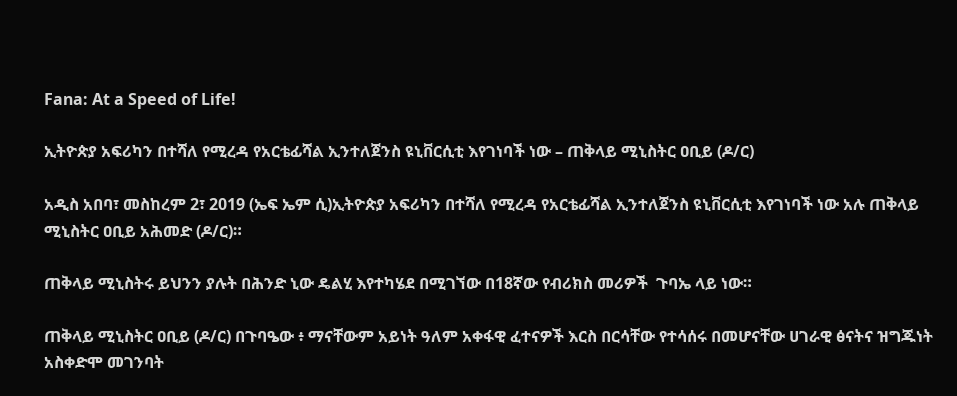Fana: At a Speed of Life!

ኢትዮጵያ አፍሪካን በተሻለ የሚረዳ የአርቴፊሻል ኢንተለጀንስ ዩኒቨርሲቲ እየገነባች ነው – ጠቅላይ ሚኒስትር ዐቢይ (ዶ/ር)

አዲስ አበባ፣ መስከረም 2፣ 2019 (ኤፍ ኤም ሲ)ኢትዮጵያ አፍሪካን በተሻለ የሚረዳ የአርቴፊሻል ኢንተለጀንስ ዩኒቨርሲቲ እየገነባች ነው አሉ ጠቅላይ ሚኒስትር ዐቢይ አሕመድ (ዶ/ር)።

ጠቅላይ ሚኒስትሩ ይህንን ያሉት በሕንድ ኒው ዴልሂ እየተካሄደ በሚገኘው በ18ኛው የብሪክስ መሪዎች  ጉባኤ ላይ ነው።

ጠቅላይ ሚኒስትር ዐቢይ (ዶ/ር) በጉባዔው ፥ ማናቸውም አይነት ዓለም አቀፋዊ ፈተናዎች እርስ በርሳቸው የተሳሰሩ በመሆናቸው ሀገራዊ ፅናትና ዝግጁነት አስቀድሞ መገንባት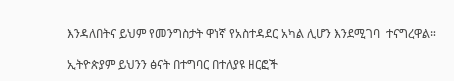እንዳለበትና ይህም የመንግስታት ዋነኛ የአስተዳደር አካል ሊሆን እንደሚገባ  ተናግረዋል።

ኢትዮጵያም ይህንን ፅናት በተግባር በተለያዩ ዘርፎች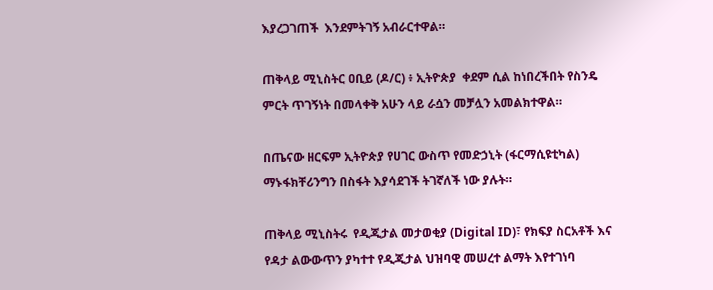እያረጋገጠች  እንደምትገኝ አብራርተዋል።

ጠቅላይ ሚኒስትር ዐቢይ (ዶ/ር) ፥ ኢትዮጵያ  ቀደም ሲል ከነበረችበት የስንዴ ምርት ጥገኝነት በመላቀቅ አሁን ላይ ራሷን መቻሏን አመልክተዋል።

በጤናው ዘርፍም ኢትዮጵያ የሀገር ውስጥ የመድኃኒት (ፋርማሲዩቲካል) ማኑፋክቸሪንግን በስፋት እያሳደገች ትገኛለች ነው ያሉት።

ጠቅላይ ሚኒስትሩ  የዲጂታል መታወቂያ (Digital ID)፣ የክፍያ ስርአቶች እና የዳታ ልውውጥን ያካተተ የዲጂታል ህዝባዊ መሠረተ ልማት እየተገነባ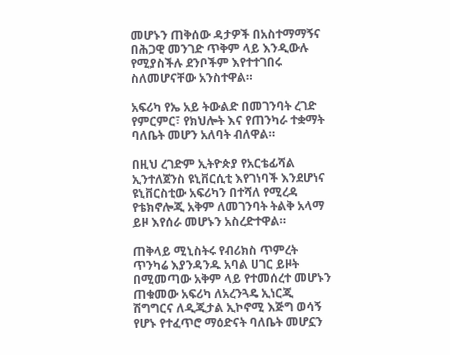መሆኑን ጠቅሰው ዳታዎች በአስተማማኝና በሕጋዊ መንገድ ጥቅም ላይ እንዲውሉ የሚያስችሉ ደንቦችም እየተተገበሩ ስለመሆናቸው አንስተዋል።

አፍሪካ የኤ አይ ትውልድ በመገንባት ረገድ የምርምር፣ የክህሎት እና የጠንካራ ተቋማት ባለቤት መሆን አለባት ብለዋል።

በዚህ ረገድም ኢትዮጵያ የአርቴፊሻል ኢንተለጀንስ ዩኒቨርሲቲ እየገነባች እንደሆነና ዩኒቨርስቲው አፍሪካን በተሻለ የሚረዳ የቴክኖሎጂ አቅም ለመገንባት ትልቅ አላማ ይዞ እየሰራ መሆኑን አስረድተዋል።

ጠቅላይ ሚኒስትሩ የብሪክስ ጥምረት ጥንካሬ እያንዳንዱ አባል ሀገር ይዞት በሚመጣው አቅም ላይ የተመሰረተ መሆኑን ጠቁመው አፍሪካ ለአረንጓዴ ኢነርጂ ሽግግርና ለዲጂታል ኢኮኖሚ እጅግ ወሳኝ የሆኑ የተፈጥሮ ማዕድናት ባለቤት መሆኗን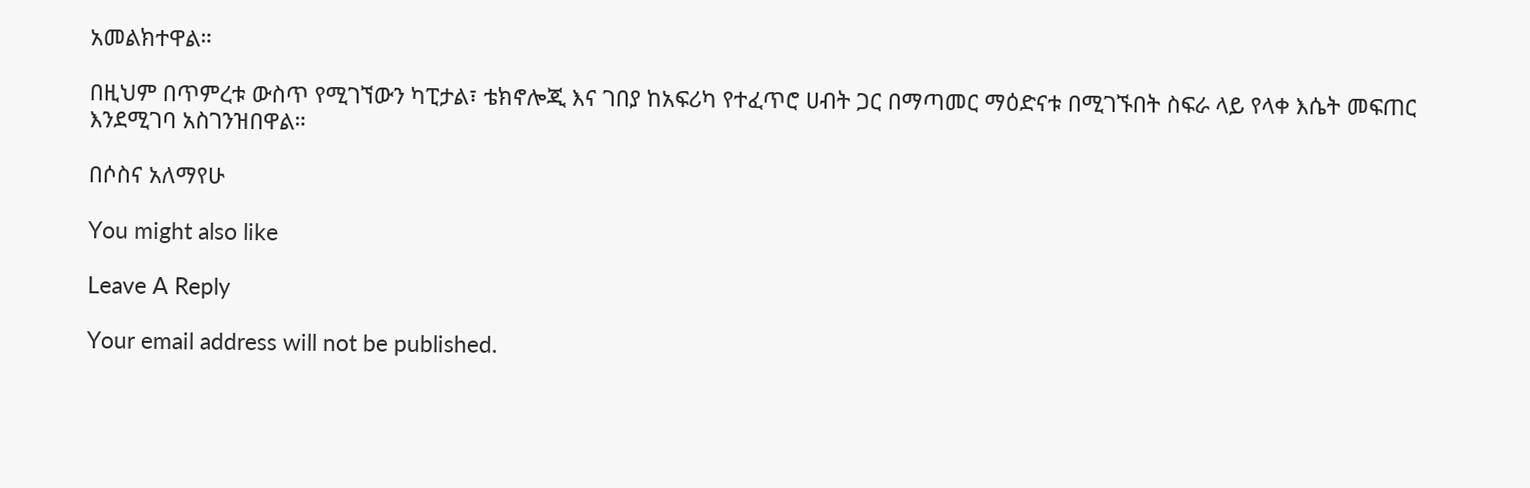አመልክተዋል።

በዚህም በጥምረቱ ውስጥ የሚገኘውን ካፒታል፣ ቴክኖሎጂ እና ገበያ ከአፍሪካ የተፈጥሮ ሀብት ጋር በማጣመር ማዕድናቱ በሚገኙበት ስፍራ ላይ የላቀ እሴት መፍጠር እንደሚገባ አስገንዝበዋል።

በሶስና አለማየሁ

You might also like

Leave A Reply

Your email address will not be published.